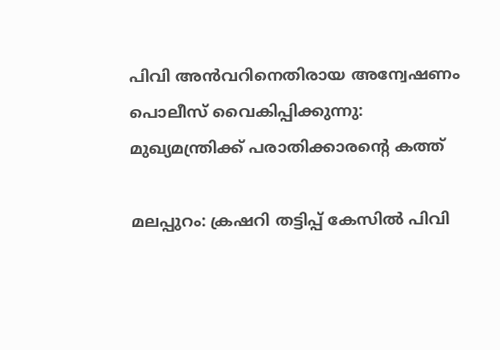പിവി അന്‍വറിനെതിരായ അന്വേഷണം പൊലീസ് വൈകിപ്പിക്കുന്നു: മുഖ്യമന്ത്രിക്ക് പരാതിക്കാരന്റെ കത്ത്

മലപ്പുറം: ക്രഷറി തട്ടിപ്പ് കേസില്‍ പിവി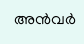അന്‍വര്‍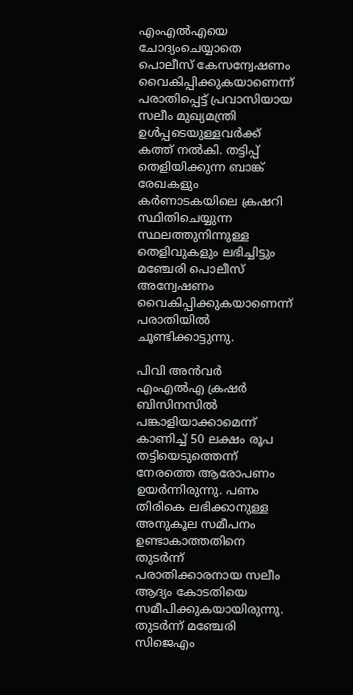എംഎല്‍എയെ ചോദ്യംചെയ്യാതെ പൊലീസ് കേസന്വേഷണം വൈകിപ്പിക്കുകയാണെന്ന് പരാതിപ്പെട്ട് പ്രവാസിയായ സലീം മുഖ്യമന്ത്രി ഉള്‍പ്പടെയുള്ളവര്‍ക്ക് കത്ത് നല്‍കി. തട്ടിപ്പ് തെളിയിക്കുന്ന ബാങ്ക് രേഖകളും കര്‍ണാടകയിലെ ക്രഷറി സ്ഥിതിചെയ്യുന്ന സ്ഥലത്തുനിന്നുള്ള തെളിവുകളും ലഭിച്ചിട്ടും മഞ്ചേരി പൊലീസ് അന്വേഷണം വൈകിപ്പിക്കുകയാണെന്ന് പരാതിയില്‍ ചൂണ്ടിക്കാട്ടുന്നു.

പിവി അന്‍വര്‍ എംഎല്‍എ ക്രഷര്‍ ബിസിനസില്‍ പങ്കാളിയാക്കാമെന്ന് കാണിച്ച്‌ 50 ലക്ഷം രൂപ തട്ടിയെടുത്തെന്ന് നേരത്തെ ആരോപണം ഉയര്‍ന്നിരുന്നു. പണം തിരികെ ലഭിക്കാനുള്ള അനുകൂല സമീപനം ഉണ്ടാകാത്തതിനെ തുടര്‍ന്ന് പരാതിക്കാരനായ സലീം ആദ്യം കോടതിയെ സമീപിക്കുകയായിരുന്നു. തുടര്‍ന്ന് മഞ്ചേരി സിജെഎം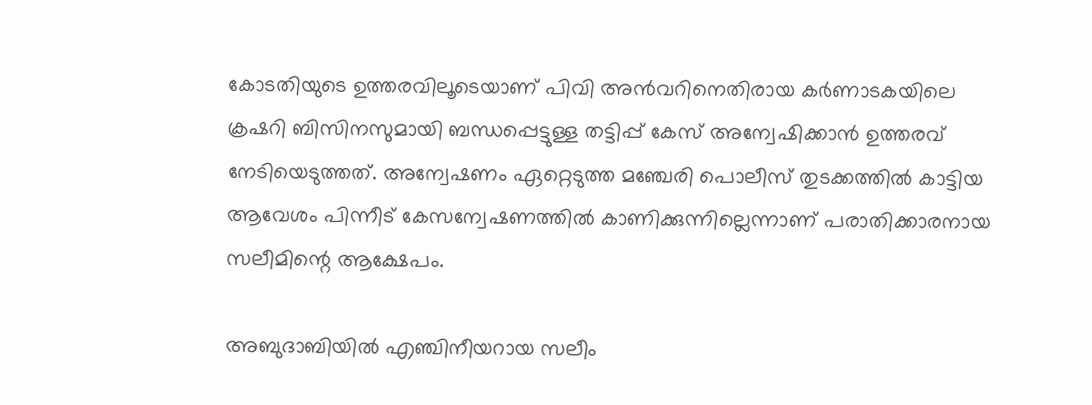കോടതിയുടെ ഉത്തരവിലൂടെയാണ് പിവി അന്‍വറിനെതിരായ കര്‍ണാടകയിലെ ക്രഷറി ബിസിനസുമായി ബന്ധപ്പെട്ടുള്ള തട്ടിപ്പ് കേസ് അന്വേഷിക്കാന്‍ ഉത്തരവ് നേടിയെടുത്തത്. അന്വേഷണം ഏറ്റെടുത്ത മഞ്ചേരി പൊലീസ് തുടക്കത്തില്‍ കാട്ടിയ ആവേശം പിന്നീട് കേസന്വേഷണത്തില്‍ കാണിക്കുന്നില്ലെന്നാണ് പരാതിക്കാരനായ സലീമിന്റെ ആക്ഷേപം.

അബുദാബിയില്‍ എഞ്ചിനീയറായ സലീം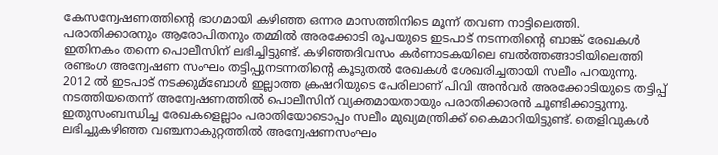കേസന്വേഷണത്തിന്റെ ഭാഗമായി കഴിഞ്ഞ ഒന്നര മാസത്തിനിടെ മൂന്ന് തവണ നാട്ടിലെത്തി. പരാതിക്കാരനും ആരോപിതനും തമ്മില്‍ അരക്കോടി രൂപയുടെ ഇടപാട് നടന്നതിന്റെ ബാങ്ക് രേഖകള്‍ ഇതിനകം തന്നെ പൊലീസിന് ലഭിച്ചിട്ടുണ്ട്. കഴിഞ്ഞദിവസം കര്‍ണാടകയിലെ ബല്‍ത്തങ്ങാടിയിലെത്തി രണ്ടംഗ അന്വേഷണ സംഘം തട്ടിപ്പുനടന്നതിന്റെ കൂടുതല്‍ രേഖകള്‍ ശേഖരിച്ചതായി സലീം പറയുന്നു. 2012 ല്‍ ഇടപാട് നടക്കുമ്ബോള്‍ ഇല്ലാത്ത ക്രഷറിയുടെ പേരിലാണ് പിവി അന്‍വര്‍ അരക്കോടിയുടെ തട്ടിപ്പ് നടത്തിയതെന്ന് അന്വേഷണത്തില്‍ പൊലീസിന് വ്യക്തമായതായും പരാതിക്കാരന്‍ ചൂണ്ടിക്കാട്ടുന്നു. ഇതുസംബന്ധിച്ച രേഖകളെല്ലാം പരാതിയോടൊപ്പം സലീം മുഖ്യമന്ത്രിക്ക് കൈമാറിയിട്ടുണ്ട്. തെളിവുകള്‍ ലഭിച്ചുകഴിഞ്ഞ വഞ്ചനാകുറ്റത്തില്‍ അന്വേഷണസംഘം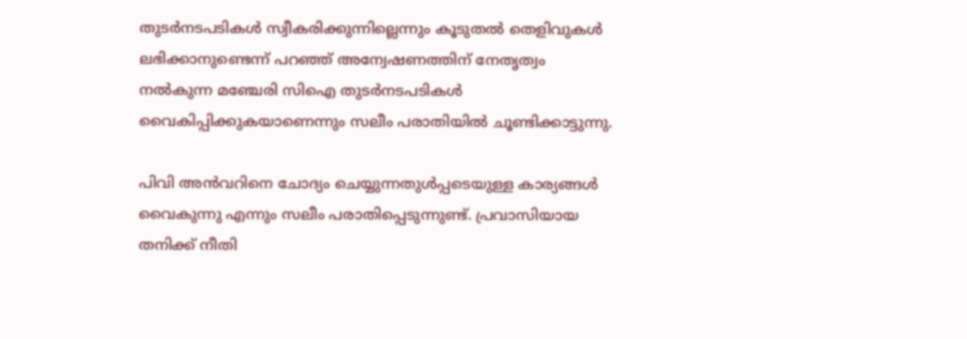തുടര്‍നടപടികള്‍ സ്വീകരിക്കുന്നില്ലെന്നും കൂടുതല്‍ തെളിവുകള്‍ ലഭിക്കാനുണ്ടെന്ന് പറഞ്ഞ് അന്വേഷണത്തിന് നേതൃത്വം നല്‍കുന്ന മഞ്ചേരി സിഐ തുടര്‍നടപടികള്‍ വൈകിപ്പിക്കുകയാണെന്നും സലീം പരാതിയില്‍ ചൂണ്ടിക്കാട്ടുന്നു.

പിവി അന്‍വറിനെ ചോദ്യം ചെയ്യുന്നതുള്‍പ്പടെയുള്ള കാര്യങ്ങള്‍ വൈകുന്നു എന്നും സലീം പരാതിപ്പെടുന്നുണ്ട്. പ്രവാസിയായ തനിക്ക് നീതി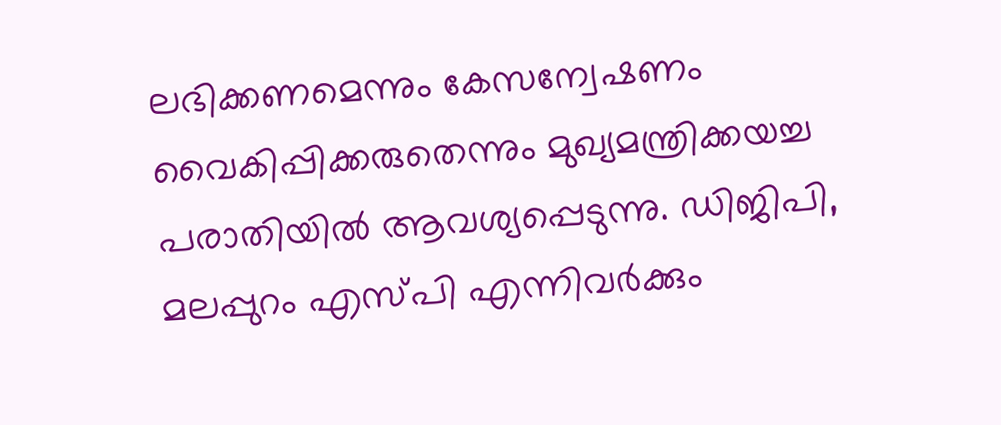ലഭിക്കണമെന്നും കേസന്വേഷണം വൈകിപ്പിക്കരുതെന്നും മുഖ്യമന്ത്രിക്കയച്ച പരാതിയില്‍ ആവശ്യപ്പെടുന്നു. ഡിജിപി, മലപ്പുറം എസ്പി എന്നിവര്‍ക്കും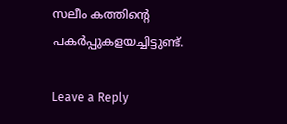സലീം കത്തിന്റെ പകര്‍പ്പുകളയച്ചിട്ടുണ്ട്.

Leave a Reply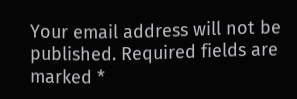Your email address will not be published. Required fields are marked *